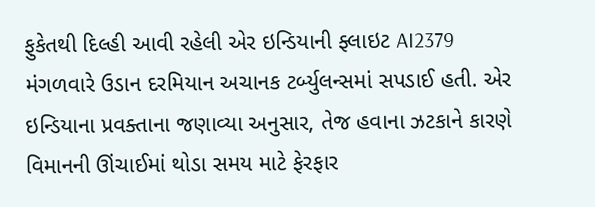ફુકેતથી દિલ્હી આવી રહેલી એર ઇન્ડિયાની ફ્લાઇટ AI2379 મંગળવારે ઉડાન દરમિયાન અચાનક ટર્બ્યુલન્સમાં સપડાઈ હતી. એર ઇન્ડિયાના પ્રવક્તાના જણાવ્યા અનુસાર, તેજ હવાના ઝટકાને કારણે વિમાનની ઊંચાઈમાં થોડા સમય માટે ફેરફાર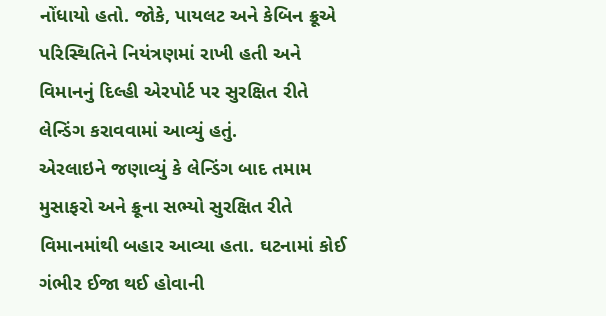નોંધાયો હતો. જોકે, પાયલટ અને કેબિન ક્રૂએ પરિસ્થિતિને નિયંત્રણમાં રાખી હતી અને વિમાનનું દિલ્હી એરપોર્ટ પર સુરક્ષિત રીતે લેન્ડિંગ કરાવવામાં આવ્યું હતું.
એરલાઇને જણાવ્યું કે લેન્ડિંગ બાદ તમામ મુસાફરો અને ક્રૂના સભ્યો સુરક્ષિત રીતે વિમાનમાંથી બહાર આવ્યા હતા. ઘટનામાં કોઈ ગંભીર ઈજા થઈ હોવાની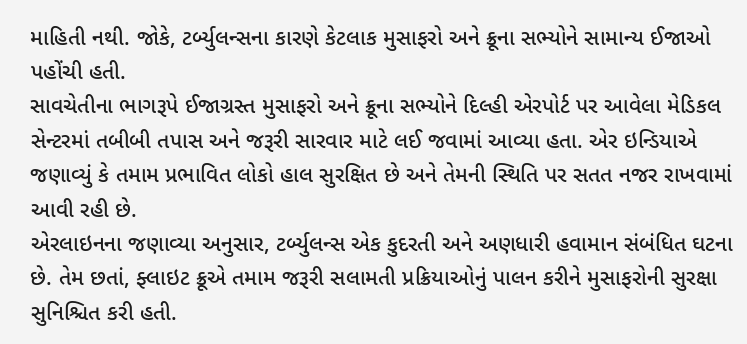માહિતી નથી. જોકે, ટર્બ્યુલન્સના કારણે કેટલાક મુસાફરો અને ક્રૂના સભ્યોને સામાન્ય ઈજાઓ પહોંચી હતી.
સાવચેતીના ભાગરૂપે ઈજાગ્રસ્ત મુસાફરો અને ક્રૂના સભ્યોને દિલ્હી એરપોર્ટ પર આવેલા મેડિકલ સેન્ટરમાં તબીબી તપાસ અને જરૂરી સારવાર માટે લઈ જવામાં આવ્યા હતા. એર ઇન્ડિયાએ જણાવ્યું કે તમામ પ્રભાવિત લોકો હાલ સુરક્ષિત છે અને તેમની સ્થિતિ પર સતત નજર રાખવામાં આવી રહી છે.
એરલાઇનના જણાવ્યા અનુસાર, ટર્બ્યુલન્સ એક કુદરતી અને અણધારી હવામાન સંબંધિત ઘટના છે. તેમ છતાં, ફ્લાઇટ ક્રૂએ તમામ જરૂરી સલામતી પ્રક્રિયાઓનું પાલન કરીને મુસાફરોની સુરક્ષા સુનિશ્ચિત કરી હતી.